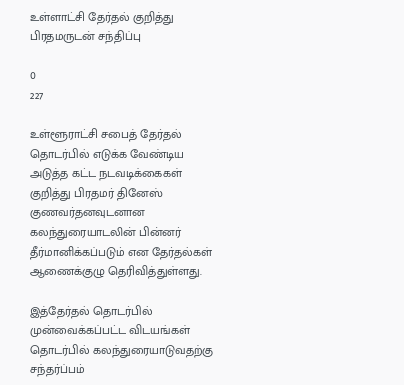உள்ளாட்சி தேர்தல் குறித்து பிரதமருடன் சந்திப்பு

0
227

உள்ளூராட்சி சபைத் தேர்தல் தொடர்பில் எடுக்க வேண்டிய அடுத்த கட்ட நடவடிக்கைகள் குறித்து பிரதமர் தினேஸ் குணவர்தனவுடனான கலந்துரையாடலின் பின்னர் தீர்மானிக்கப்படும் என தேர்தல்கள் ஆணைக்குழு தெரிவித்துள்ளது.

இத்தேர்தல் தொடர்பில் முன்வைக்கப்பட்ட விடயங்கள் தொடர்பில் கலந்துரையாடுவதற்கு சந்தர்ப்பம்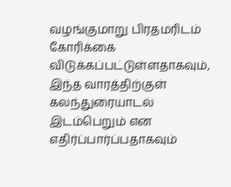வழங்குமாறு பிரதமரிடம் கோரிக்கை விடுக்கப்பட்டுள்ளதாகவும், இந்த வாரத்திற்குள் கலந்துரையாடல் இடம்பெறும் என எதிர்ப்பார்ப்பதாகவும்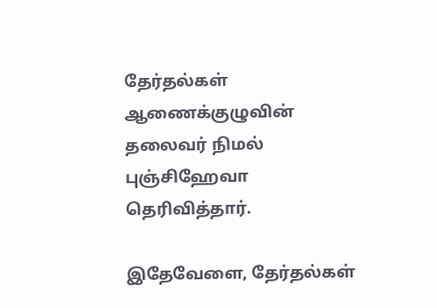தேர்தல்கள் ஆணைக்குழுவின் தலைவர் நிமல் புஞ்சிஹேவா தெரிவித்தார்.

இதேவேளை, தேர்தல்கள்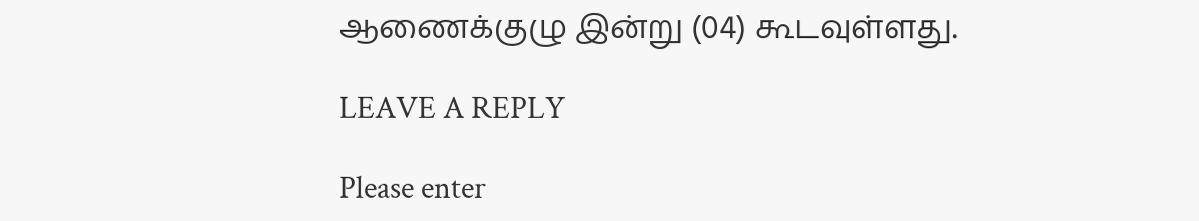ஆணைக்குழு இன்று (04) கூடவுள்ளது.

LEAVE A REPLY

Please enter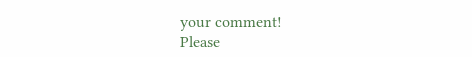your comment!
Please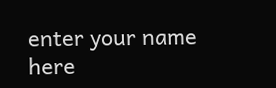enter your name here